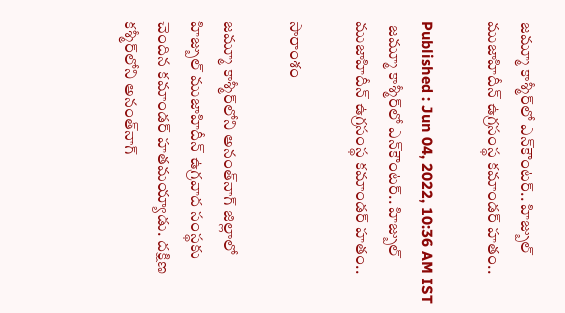జమ్మూ కాశ్మీర్‌లో ఎన్‌కౌంటర్.. హిజ్బుల్ ముజాహిదీన్ ఉగ్రసంస్థ కమాండర్ హతం..

Published : Jun 04, 2022, 10:36 AM IST
 జమ్మూ కాశ్మీర్‌లో ఎన్‌కౌంటర్.. హిజ్బుల్ ముజాహిదీన్ ఉగ్రసంస్థ కమాండర్ హతం..

సారాంశం

జమ్మూ కాశ్మీర్‌లోని అనంత్‌నాగ్ జిల్లాలో హిజ్బుల్ ముజాహిదీన్ ఉగ్రవాద సంస్థకు చెందిన కమాండర్ హతమయ్యాడు. దక్షిణ కశ్మీర్‌లోని అనంత్‌నాగ్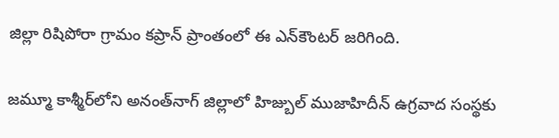జిల్లా రిషిపోరా గ్రామం కప్రాన్ ప్రాంతంలో ఈ ఎన్‌కౌంటర్ జరిగింది.

జమ్మూ కాశ్మీర్‌లోని అనంత్‌నాగ్ జిల్లాలో హిజ్బుల్ ముజాహిదీన్ ఉగ్రవాద సంస్థకు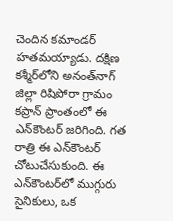చెందిన కమాండర్ హతమయ్యాడు. దక్షిణ కశ్మీర్‌లోని అనంత్‌నాగ్ జిల్లా రిషిపోరా గ్రామం కప్రాన్ ప్రాంతంలో ఈ ఎన్‌కౌంటర్ జరిగింది. గత రాత్రి ఈ ఎన్‌కౌంటర్ చోటుచేసుకుంది. ఈ ఎన్‌కౌంటర్‌లో ముగ్గురు సైనికులు, ఒక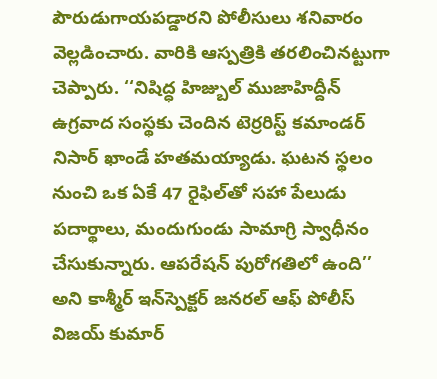పౌరుడుగాయపడ్డారని పోలీసులు శనివారం వెల్లడించారు. వారికి ఆస్పత్రికి తరలించినట్టుగా చెప్పారు. ‘‘నిషిద్ధ హిజ్బుల్ ముజాహిద్దీన్ ఉగ్రవాద సంస్థకు చెందిన టెర్రరిస్ట్ కమాండర్  నిసార్ ఖాండే హతమయ్యాడు. ఘటన స్థలం నుంచి ఒక ఏకే 47 రైఫిల్‌తో సహా పేలుడు పదార్థాలు, మందుగుండు సామాగ్రి స్వాధీనం చేసుకున్నారు. ఆపరేషన్ పురోగతిలో ఉంది’’ అని కాశ్మీర్ ఇన్‌స్పెక్టర్ జనరల్ ఆఫ్ పోలీస్ విజయ్ కుమార్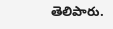తెలిపారు.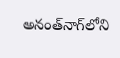అనంత్‌నాగ్‌లోని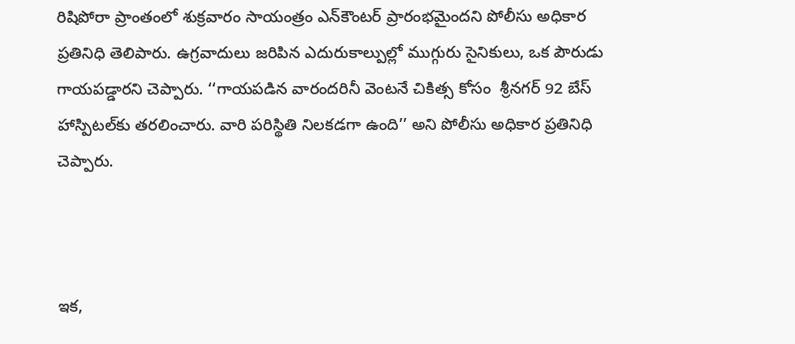రిషిపోరా ప్రాంతంలో శుక్రవారం సాయంత్రం ఎన్‌కౌంటర్ ప్రారంభమైందని పోలీసు అధికార ప్రతినిధి తెలిపారు. ఉగ్రవాదులు జరిపిన ఎదురుకాల్పుల్లో ముగ్గురు సైనికులు, ఒక పౌరుడు గాయపడ్డారని చెప్పారు. ‘‘గాయపడిన వారందరినీ వెంటనే చికిత్స కోసం  శ్రీనగర్‌ 92 బేస్ హాస్పిటల్‌కు తరలించారు. వారి పరిస్థితి నిలకడగా ఉంది’’ అని పోలీసు అధికార ప్రతినిధి చెప్పారు.



ఇక,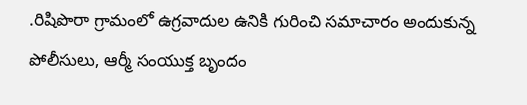.రిషిపొరా గ్రామంలో ఉగ్రవాదుల ఉనికి గురించి సమాచారం అందుకున్న పోలీసులు, ఆర్మీ సంయుక్త బృందం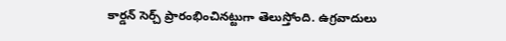కార్డన్ సెర్చ్ ప్రారంభించినట్టుగా తెలుస్తోంది. ఉగ్రవాదులు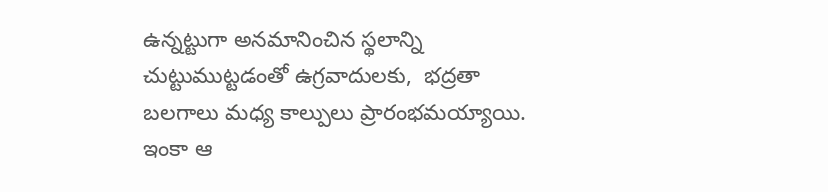ఉన్నట్టుగా అనమానించిన స్థలాన్ని చుట్టుముట్టడంతో ఉగ్రవాదులకు,  భద్రతా బలగాలు మధ్య కాల్పులు ప్రారంభమయ్యాయి. ఇంకా ఆ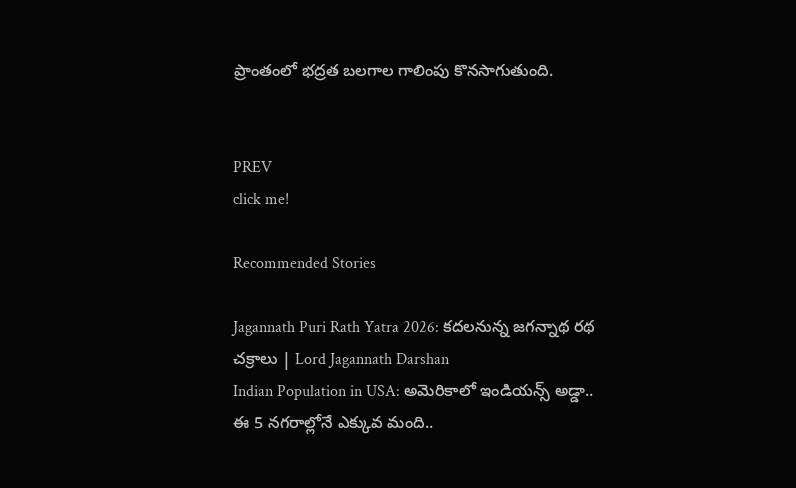ప్రాంతంలో భద్రత బలగాల గాలింపు కొనసాగుతుంది.


PREV
click me!

Recommended Stories

Jagannath Puri Rath Yatra 2026: కదలనున్న జగన్నాథ రథ చక్రాలు | Lord Jagannath Darshan
Indian Population in USA: అమెరికాలో ఇండియన్స్ అడ్డా.. ఈ 5 నగరాల్లోనే ఎక్కువ మంది..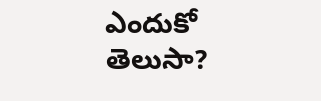ఎందుకో తెలుసా?